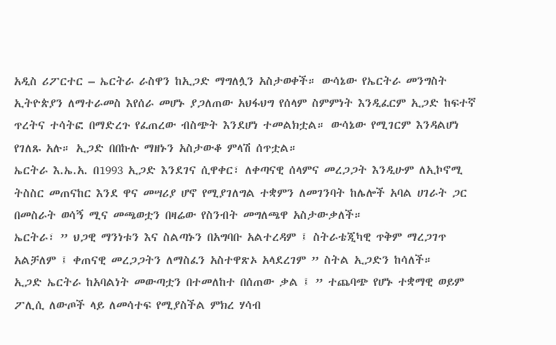አዲስ ሪፖርተር – ኤርትራ ራስዋን ከኢጋድ ማግለሏን አስታወቀች። ውሳኔው የኤርትራ መንግስት ኢትዮጵያን ለማተራመስ እየሰራ መሆኑ ያጋለጠው አህፋህግ የሰላም ስምምነት እንዲፈርም ኢጋድ ከፍተኛ ጥረትና ተሳትፎ በማድረጉ የፈጠረው ብስጭት እንደሆነ ተመልክቷል። ውሳኔው የሚገርም እንዳልሆነ የገለጹ አሉ። ኢጋድ በበኩሉ ማዘኑን አስታውቆ ምላሽ ሰጥቷል።
ኤርትራ እ.ኤ.አ. በ1993 ኢጋድ እንደገና ሲዋቀር፣ ለቀጣናዊ ሰላምና መረጋጋት እንዲሁም ለኢኮኖሚ ትስስር መጠናከር እንደ ዋና መሣሪያ ሆኖ የሚያገለግል ተቋምን ለመገንባት ከሌሎች አባል ሀገራት ጋር በመስራት ወሳኝ ሚና መጫወቷን በዛሬው የስንብት መግለጫዋ አስታውቃለች።
ኤርትራ፣ ” ህጋዊ ማንነቱን እና ስልጣኑን በአግባቡ አልተረዳም ፤ ስትራቴጂካዊ ጥቅም ማረጋገጥ አልቻለም ፤ ቀጠናዊ መረጋጋትን ለማስፈን አስተዋጽኦ አላደረገም ” ስትል ኢጋድን ከሳለች።
ኢጋድ ኤርትራ ከአባልነት መውጣቷን በተመለከተ በሰጠው ቃል ፤ ” ተጨባጭ የሆኑ ተቋማዊ ወይም ፖሊሲ ለውጦች ላይ ለመሳተፍ የሚያስችል ምክረ ሃሳብ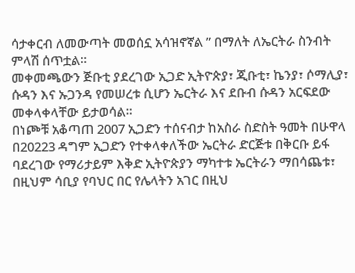ሳታቀርብ ለመውጣት መወሰኗ አሳዝኖኛል ” በማለት ለኤርትራ ስንብት ምላሽ ሰጥቷል።
መቀመጫውን ጅቡቲ ያደረገው ኢጋድ ኢትዮጵያ፣ ጂቡቲ፣ ኬንያ፣ ሶማሊያ፣ ሱዳን እና ኡጋንዳ የመሠረቱ ሲሆን ኤርትራ እና ደቡብ ሱዳን አርፍደው መቀላቀላቸው ይታወሳል።
በነጮቹ አቆጣጠ 2007 ኢጋድን ተሰናብታ ከአስራ ስድስት ዓመት በሁዋላ በ20223 ዳግም ኢጋድን የተቀላቀለችው ኤርትራ ድርጅቱ በቅርቡ ይፋ ባደረገው የማሪታይም እቅድ ኢትዮጵያን ማካተቱ ኤርትራን ማበሳጨቱ፣ በዚህም ሳቢያ የባህር በር የሌላትን አገር በዚህ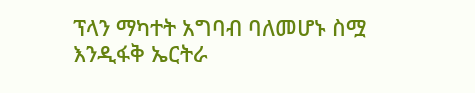ፕላን ማካተት አግባብ ባለመሆኑ ስሟ እንዲፋቅ ኤርትራ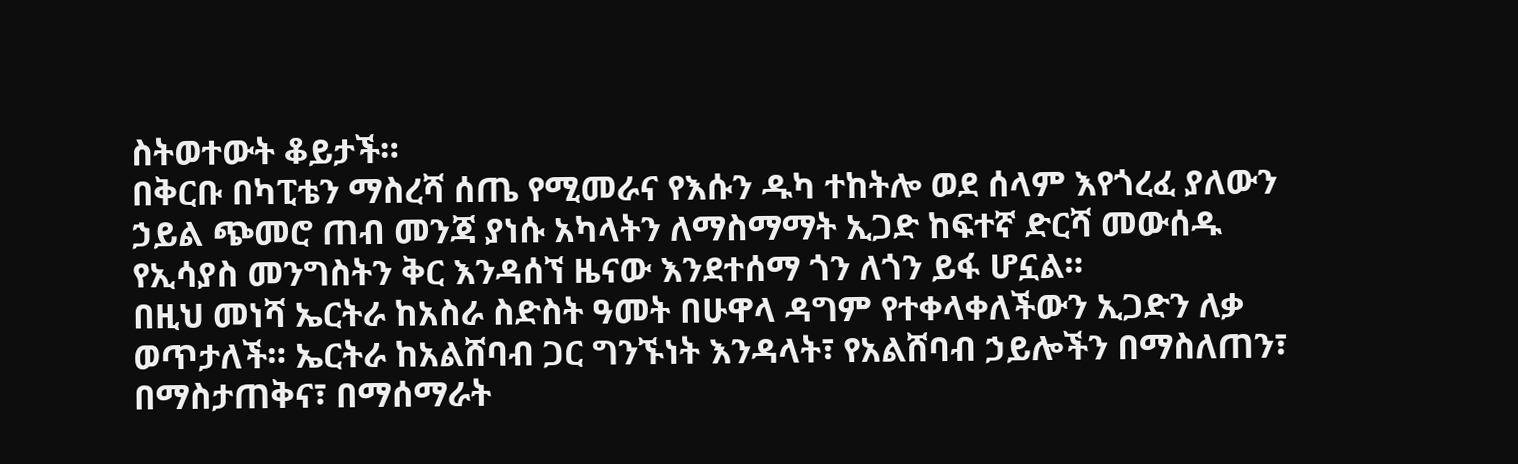ስትወተውት ቆይታች።
በቅርቡ በካፒቴን ማስረሻ ሰጤ የሚመራና የእሱን ዱካ ተከትሎ ወደ ሰላም እየጎረፈ ያለውን ኃይል ጭመሮ ጠብ መንጃ ያነሱ አካላትን ለማስማማት ኢጋድ ከፍተኛ ድርሻ መውሰዱ የኢሳያስ መንግስትን ቅር እንዳሰኘ ዜናው እንደተሰማ ጎን ለጎን ይፋ ሆኗል።
በዚህ መነሻ ኤርትራ ከአስራ ስድስት ዓመት በሁዋላ ዳግም የተቀላቀለችውን ኢጋድን ለቃ ወጥታለች። ኤርትራ ከአልሸባብ ጋር ግንኙነት እንዳላት፣ የአልሸባብ ኃይሎችን በማስለጠን፣ በማስታጠቅና፣ በማሰማራት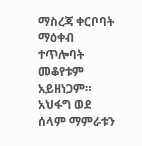ማስረጃ ቀርቦባት ማዕቀብ ተጥሎባት መቆየቱም አይዘነጋም።
አህፋግ ወደ ሰላም ማምራቱን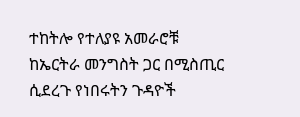ተከትሎ የተለያዩ አመራሮቹ ከኤርትራ መንግስት ጋር በሚስጢር ሲደረጉ የነበሩትን ጉዳዮች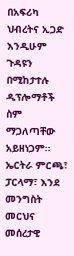በአፍሪካ ህብረትና ኢጋድ እንዲሁም ጉዳዩን በሚከታተሉ ዲፕሎማቶች ስም ማጋለጣቸው አይዘነጋም።
ኤርትራ ምርጫ፣ ፓርላማ፣ እንደ መንግስት መርህና መሰረታዊ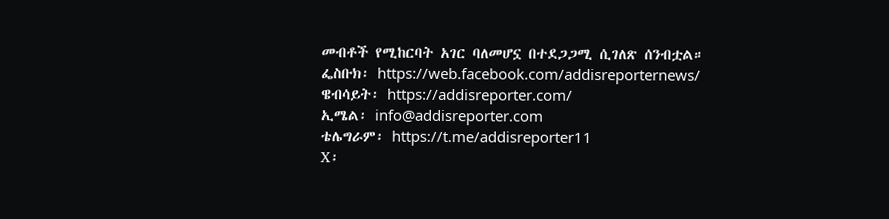መብቶች የሚከርባት አገር ባለመሆኗ በተደጋጋሚ ሲገለጽ ሰንብቷል።
ፌስቡክ፡ https://web.facebook.com/addisreporternews/
ዌብሳይት፡ https://addisreporter.com/
ኢሜል፡ info@addisreporter.com
ቴሌግራም፡ https://t.me/addisreporter11
X፡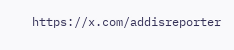https://x.com/addisreporter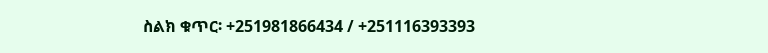ስልክ ቁጥር፡ +251981866434 / +251116393393